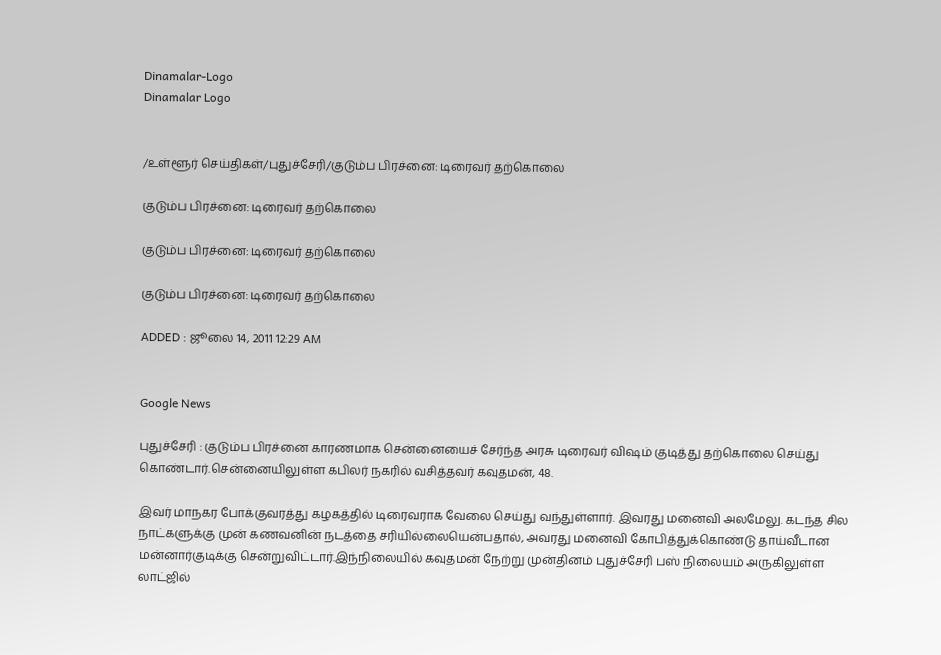Dinamalar-Logo
Dinamalar Logo


/உள்ளூர் செய்திகள்/புதுச்சேரி/குடும்ப பிரச்னை: டிரைவர் தற்கொலை

குடும்ப பிரச்னை: டிரைவர் தற்கொலை

குடும்ப பிரச்னை: டிரைவர் தற்கொலை

குடும்ப பிரச்னை: டிரைவர் தற்கொலை

ADDED : ஜூலை 14, 2011 12:29 AM


Google News

புதுச்சேரி : குடும்ப பிரச்னை காரணமாக சென்னையைச் சேர்ந்த அரசு டிரைவர் விஷம் குடித்து தற்கொலை செய்து கொண்டார்.சென்னையிலுள்ள கபிலர் நகரில் வசித்தவர் கவுதமன், 48.

இவர் மாநகர போக்குவரத்து கழகத்தில் டிரைவராக வேலை செய்து வந்துள்ளார். இவரது மனைவி அலமேலு. கடந்த சில நாட்களுக்கு முன் கணவனின் நடத்தை சரியில்லையென்பதால், அவரது மனைவி கோபித்துக்கொண்டு தாய்வீடான மன்னார்குடிக்கு சென்றுவிட்டார்.இந்நிலையில் கவுதமன் நேற்று முன்தினம் புதுச்சேரி பஸ் நிலையம் அருகிலுள்ள லாட்ஜில்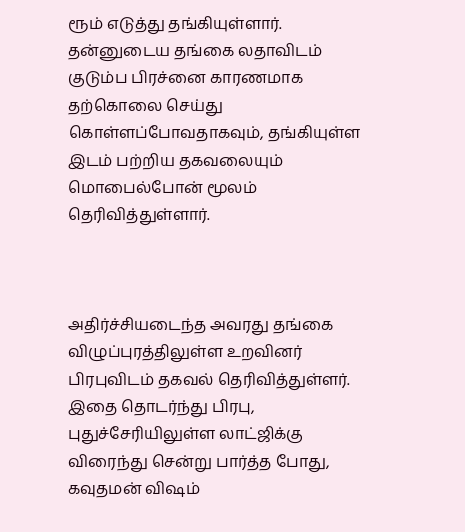ரூம் எடுத்து தங்கியுள்ளார். தன்னுடைய தங்கை லதாவிடம் குடும்ப பிரச்னை காரணமாக தற்கொலை செய்து கொள்ளப்போவதாகவும், தங்கியுள்ள இடம் பற்றிய தகவலையும் மொபைல்போன் மூலம் தெரிவித்துள்ளார்.



அதிர்ச்சியடைந்த அவரது தங்கை விழுப்புரத்திலுள்ள உறவினர் பிரபுவிடம் தகவல் தெரிவித்துள்ளர். இதை தொடர்ந்து பிரபு, புதுச்சேரியிலுள்ள லாட்ஜிக்கு விரைந்து சென்று பார்த்த போது, கவுதமன் விஷம்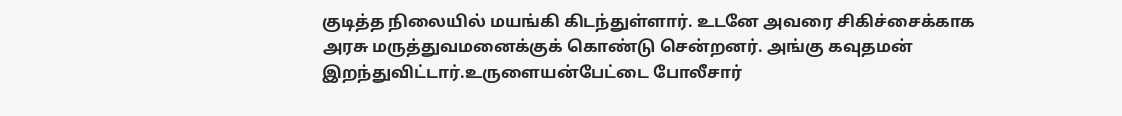குடித்த நிலையில் மயங்கி கிடந்துள்ளார். உடனே அவரை சிகிச்சைக்காக அரசு மருத்துவமனைக்குக் கொண்டு சென்றனர். அங்கு கவுதமன் இறந்துவிட்டார்.உருளையன்பேட்டை போலீசார்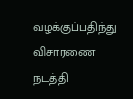வழக்குப்பதிந்து விசாரணை நடத்தி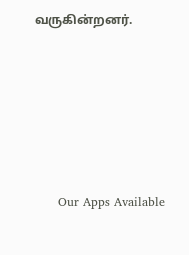வருகின்றனர்.







      Our Apps Available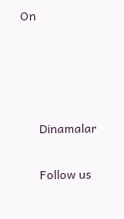On




      Dinamalar

      Follow us